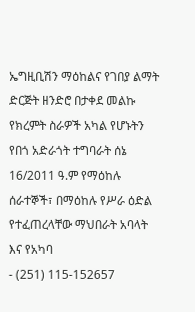ኤግዚቢሽን ማዕከልና የገበያ ልማት ድርጅት ዘንድሮ በታቀደ መልኩ የክረምት ስራዎች አካል የሆኑትን የበጎ አድራጎት ተግባራት ሰኔ 16/2011 ዓ.ም የማዕከሉ ሰራተኞች፣ በማዕከሉ የሥራ ዕድል የተፈጠረላቸው ማህበራት አባላት እና የአካባ
- (251) 115-152657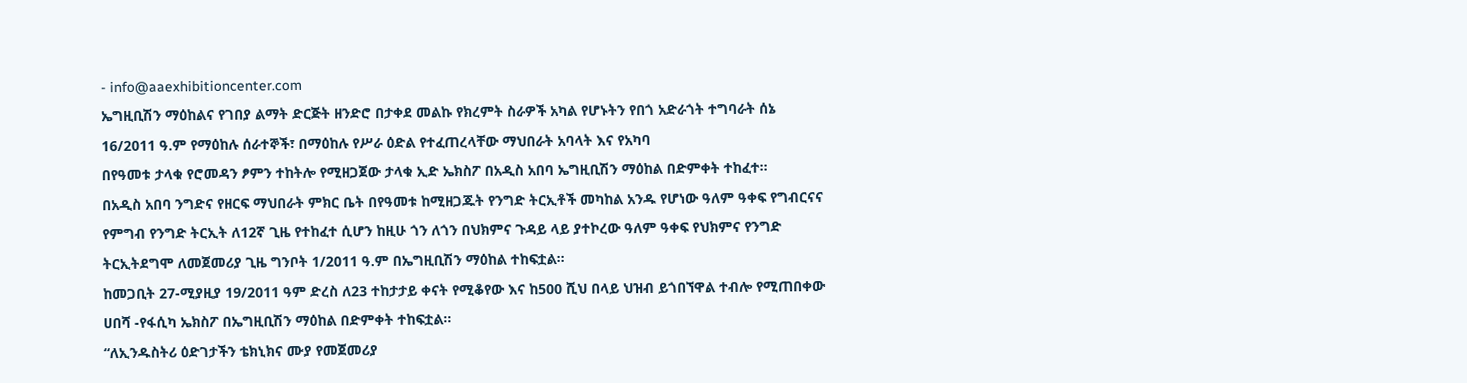- info@aaexhibitioncenter.com
ኤግዚቢሽን ማዕከልና የገበያ ልማት ድርጅት ዘንድሮ በታቀደ መልኩ የክረምት ስራዎች አካል የሆኑትን የበጎ አድራጎት ተግባራት ሰኔ 16/2011 ዓ.ም የማዕከሉ ሰራተኞች፣ በማዕከሉ የሥራ ዕድል የተፈጠረላቸው ማህበራት አባላት እና የአካባ
በየዓመቱ ታላቁ የሮመዳን ፆምን ተከትሎ የሚዘጋጀው ታላቁ ኢድ ኤክስፖ በአዲስ አበባ ኤግዚቢሽን ማዕከል በድምቀት ተከፈተ፡፡
በአዲስ አበባ ንግድና የዘርፍ ማህበራት ምክር ቤት በየዓመቱ ከሚዘጋጁት የንግድ ትርኢቶች መካከል አንዱ የሆነው ዓለም ዓቀፍ የግብርናና የምግብ የንግድ ትርኢት ለ12ኛ ጊዜ የተከፈተ ሲሆን ከዚሁ ጎን ለጎን በህክምና ጉዳይ ላይ ያተኮረው ዓለም ዓቀፍ የህክምና የንግድ ትርኢትደግሞ ለመጀመሪያ ጊዜ ግንቦት 1/2011 ዓ.ም በኤግዚቢሽን ማዕከል ተከፍቷል፡፡
ከመጋቢት 27-ሚያዚያ 19/2011 ዓም ድረስ ለ23 ተከታታይ ቀናት የሚቆየው እና ከ500 ሺህ በላይ ህዝብ ይጎበኘዋል ተብሎ የሚጠበቀው ሀበሻ -የፋሲካ ኤክስፖ በኤግዚቢሽን ማዕከል በድምቀት ተከፍቷል፡፡
“ለኢንዱስትሪ ዕድገታችን ቴክኒክና ሙያ የመጀመሪያ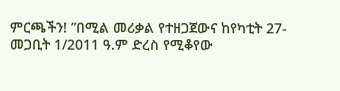ምርጫችን! ”በሚል መሪቃል የተዘጋጀውና ከየካቲት 27-መጋቢት 1/2011 ዓ.ም ድረስ የሚቆየው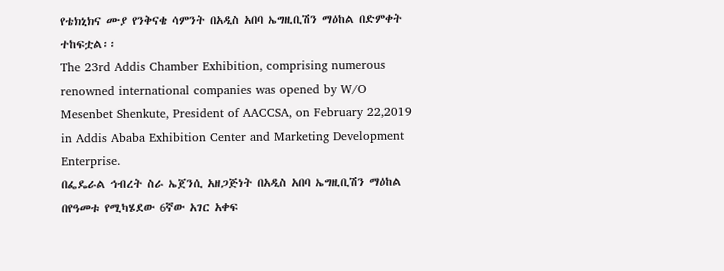የቴክኒክና ሙያ የንቅናቄ ሳምንት በአዲስ አበባ ኤግዚቢሽን ማዕከል በድምቀት ተከፍቷል፡፡
The 23rd Addis Chamber Exhibition, comprising numerous renowned international companies was opened by W/O Mesenbet Shenkute, President of AACCSA, on February 22,2019 in Addis Ababa Exhibition Center and Marketing Development Enterprise.
በፌዴራል ኅብረት ስራ ኤጀንሲ አዘጋጅነት በአዲስ አበባ ኤግዚቢሽን ማዕከል በየዓመቱ የሚካሄደው 6ኛው አገር አቀፍ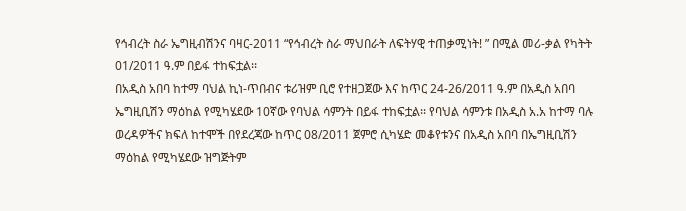የኅብረት ስራ ኤግዚብሽንና ባዛር-2011 “የኅብረት ስራ ማህበራት ለፍትሃዊ ተጠቃሚነት! ” በሚል መሪ-ቃል የካትት 01/2011 ዓ.ም በይፋ ተከፍቷል፡፡
በአዲስ አበባ ከተማ ባህል ኪነ-ጥበብና ቱሪዝም ቢሮ የተዘጋጀው እና ከጥር 24-26/2011 ዓ.ም በአዲስ አበባ ኤግዚቢሽን ማዕከል የሚካሄደው 10ኛው የባህል ሳምንት በይፋ ተከፍቷል፡፡ የባህል ሳምንቱ በአዲስ አ.አ ከተማ ባሉ ወረዳዎችና ክፍለ ከተሞች በየደረጃው ከጥር 08/2011 ጀምሮ ሲካሄድ መቆየቱንና በአዲስ አበባ በኤግዚቢሽን ማዕከል የሚካሄደው ዝግጅትም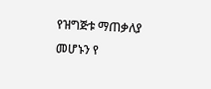የዝግጅቱ ማጠቃለያ መሆኑን የ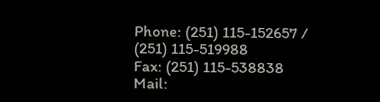Phone: (251) 115-152657 / (251) 115-519988
Fax: (251) 115-538838
Mail: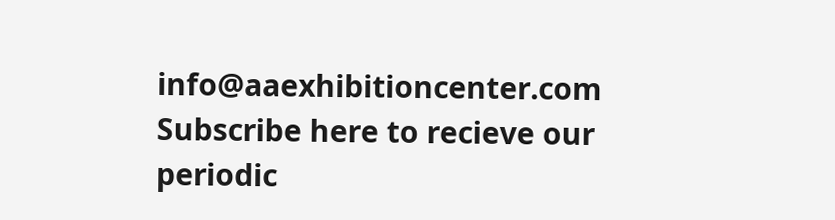info@aaexhibitioncenter.com
Subscribe here to recieve our
periodic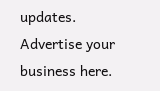updates.
Advertise your business here.